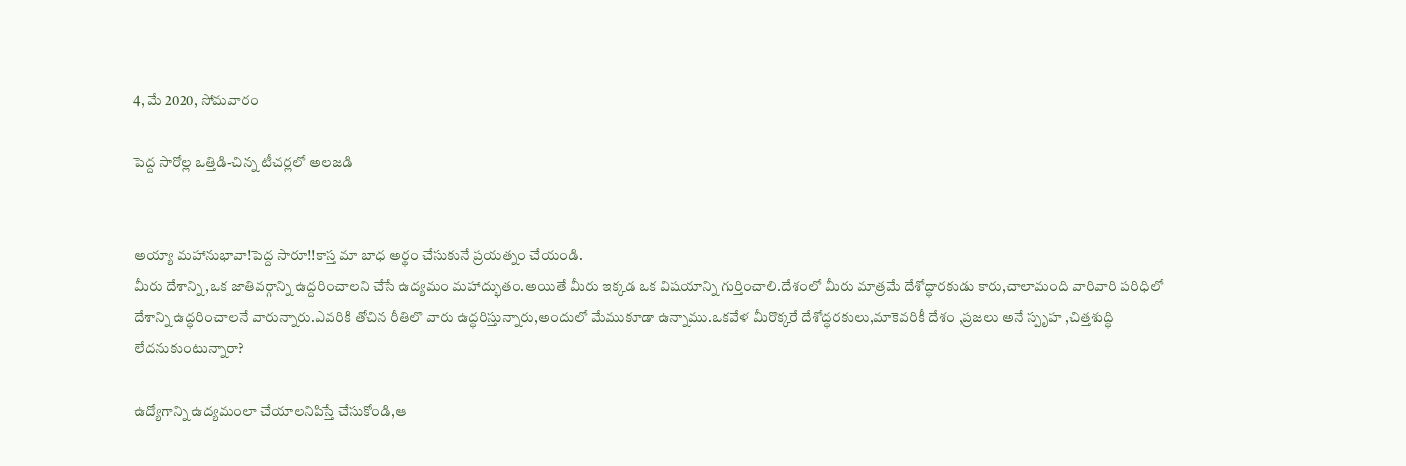4, మే 2020, సోమవారం

పెద్ద సారోల్ల ఒత్తిడి-చిన్న టీచర్లలో అలజడి


అయ్యా మహానుభావా!పెద్ద సారూ!!కాస్త మా బాధ అర్థం చేసుకునే ప్రయత్నం చేయండి.
మీరు దేశాన్ని,ఒక జాతివర్గాన్ని ఉద్దరించాలని చేసే ఉద్యమం మహాద్భుతం.అయితే మీరు ఇక్కడ ఒక విషయాన్ని గుర్తించాలి.దేశంలో మీరు మాత్రమే దేశోద్ధారకుడు కారు,చాలామంది వారివారి పరిధిలో దేశాన్ని ఉద్ధరించాలనే వారున్నారు.ఎవరికి తోచిన రీతిలొ వారు ఉద్ధరిస్తున్నారు,అందులో మేముకూడా ఉన్నాము.ఒకవేళ మీరొక్కరే దేశోద్ధరకులు,మాకెవరికీ దేశం ,ప్రజలు అనే స్పృహ ,చిత్తశుద్ధి లేదనుకుంటున్నారా?

ఉద్యోగాన్ని ఉద్యమంలా చేయాలనిపిస్తే చేసుకోండి,ఆ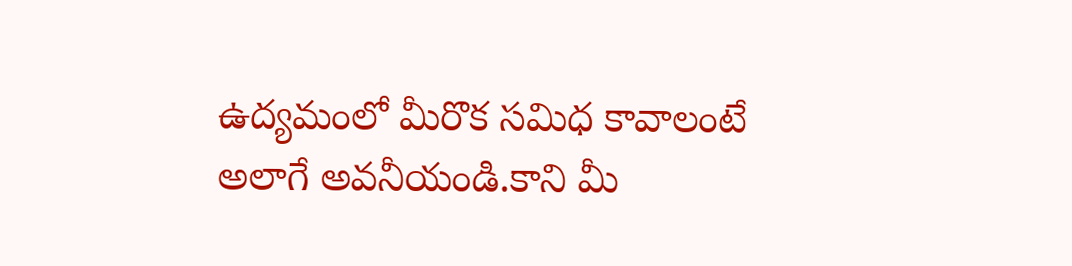ఉద్యమంలో మీరొక సమిధ కావాలంటే అలాగే అవనీయండి.కాని మీ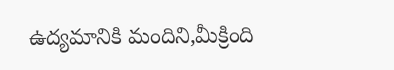ఉద్యమానికి మందిని,మీక్రింది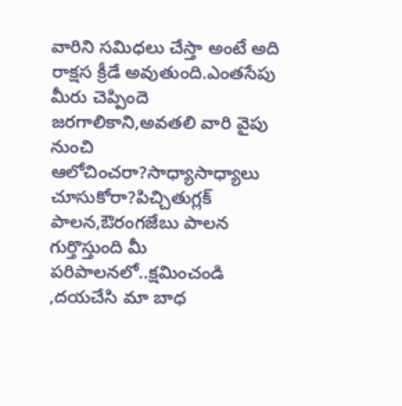వారిని సమిధలు చేస్తా అంటే అది రాక్షస క్రీడే అవుతుంది.ఎంతసేపు మీరు చెప్పిందె జరగాలికాని,అవతలి వారి వైపు నుంచి ఆలోచించరా?సాధ్యాసాధ్యాలు చూసుకోరా?పిచ్చితుగ్లక్ పాలన,ఔరంగజేబు పాలన గుర్తొస్తుంది మీ పరిపాలనలో..క్షమించండి ,దయచేసి మా బాధ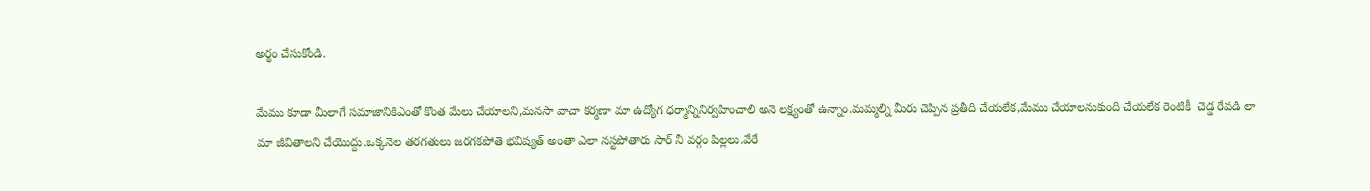అర్థం చేసుకోండి.

మేము కూడా మీలాగే సమాజానికిఎంతో కొంత మేలు చేయాలని,మనసా వాచా కర్మణా మా ఉద్యోగ ధర్మాన్నినిర్వహించాలి అనె లక్ష్యంతో ఉన్నాం.మమ్మల్ని మీరు చెప్పిన ప్రతీది చేయలేక,మేము చేయాలనుకుంది చేయలేక రెంటికీ  చెడ్డ రేవడి లా మా జీవితాలని చేయొద్దు.ఒక్కనెల తరగతులు జరగకపోతె భవిష్యత్ అంతా ఎలా నస్టపోతారు సార్ నీ వర్గం పిల్లలు.వేరే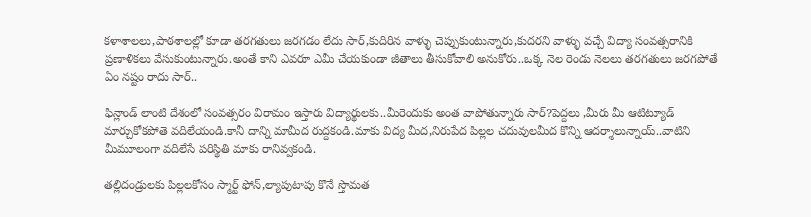కళాశాలలు,పాఠశాలల్లో కూడా తరగతులు జరగడం లేదు సార్,కుదిరిన వాళ్ళు చెప్పుకుంటున్నారు,కుదరని వాళ్ళు వచ్చే విద్యా సంవత్సరానికి ప్రణాళికలు వేసుకుంటున్నారు.అంతే కాని ఎవరూ ఎమీ చేయకుండా జీతాలు తీసుకోవాలి అనుకోరు..ఒక్క నెల రెండు నెలలు తరగతులు జరగపోతే ఏం నష్టం రాదు సార్..

ఫిన్లాండ్ లాంటి దేశంలో సంవత్సరం విరామం ఇస్తారు విద్యార్థులకు..మీరెందుకు అంత వాపోతున్నారు సార్?పెద్దలు ,మీరు మీ ఆటిట్యూడ్ మార్చుకోకపోతె వదిలేయండి.కానీ దాన్ని మామీద రుద్దకండి.మాకు విద్య మీద,నిరుపేద పిల్లల చదువులమీద కొన్ని ఆదర్శాలున్నాయ్..వాటిని మీమూలంగా వదిలేసే పరిస్థితి మాకు రానివ్వకండి.

తల్లిదండ్రులకు పిల్లలకోసం స్మార్ట్ ఫోన్,ల్యాపుటాపు కొనే స్తొమత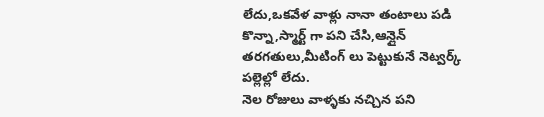లేదు,ఒకవేళ వాళ్లు నానా తంటాలు పడి కొన్నా,స్మార్ట్ గా పని చేసి,ఆన్లైన్ తరగతులు,మీటింగ్ లు పెట్టుకునే నెట్వర్క్ పల్లెల్లో లేదు.
నెల రోజులు వాళ్ళకు నచ్చిన పని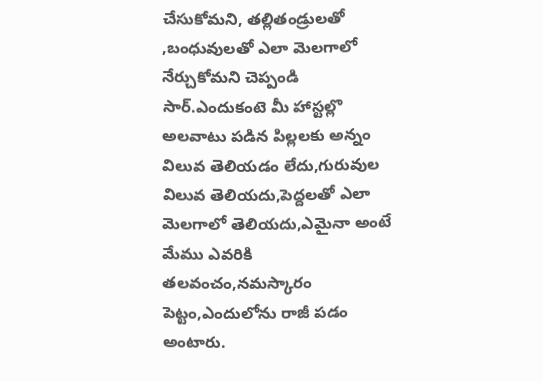చేసుకోమని, తల్లితండ్రులతో ,బంధువులతో ఎలా మెలగాలో నేర్చుకోమని చెప్పండి సార్.ఎందుకంటె మీ హాస్టల్లొ అలవాటు పడిన పిల్లలకు అన్నం విలువ తెలియడం లేదు,గురువుల విలువ తెలియదు,పెద్దలతో ఎలా మెలగాలో తెలియదు,ఎమైనా అంటే మేము ఎవరికి తలవంచం,నమస్కారం పెట్టం,ఎందులోను రాజీ పడం అంటారు.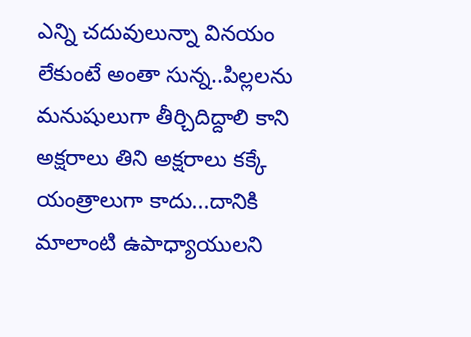ఎన్ని చదువులున్నా వినయం లేకుంటే అంతా సున్న..పిల్లలను మనుషులుగా తీర్చిదిద్దాలి కాని అక్షరాలు తిని అక్షరాలు కక్కే యంత్రాలుగా కాదు...దానికి మాలాంటి ఉపాధ్యాయులని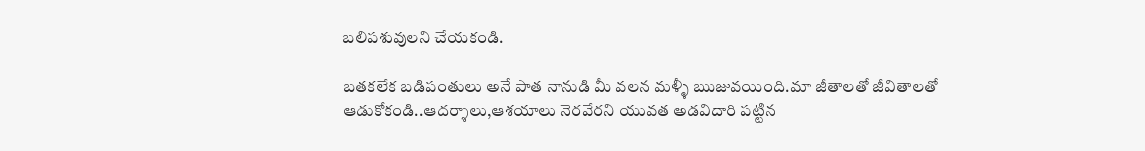బలిపశువులని చేయకండి.

బతకలేక బడిపంతులు అనే పాత నానుడి మీ వలన మళ్ళీ ఋజువయింది.మా జీతాలతో జీవితాలతో  ఆడుకోకండి..ఆదర్శాలు,ఆశయాలు నెరవేరని యువత అడవిదారి పట్టిన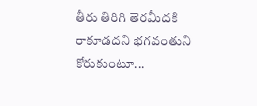తీరు తిరిగి తెరమీదకి రాకూడదని భగవంతుని కోరుకుంటూ...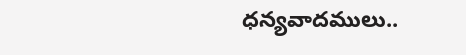ధన్యవాదములు..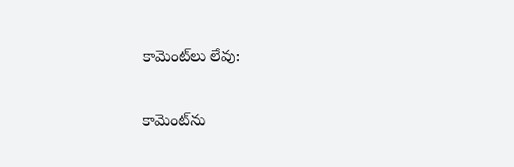కామెంట్‌లు లేవు:

కామెంట్‌ను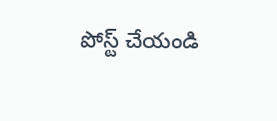పోస్ట్ చేయండి